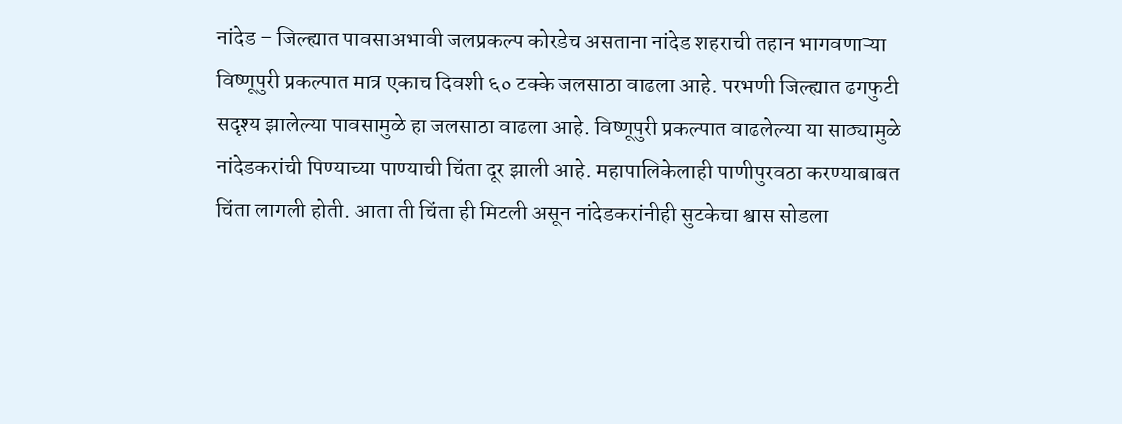नांदेड – जिल्ह्यात पावसाअभावी जलप्रकल्प कोरडेच असताना नांदेड शहराची तहान भागवणाऱ्या विष्णूपुरी प्रकल्पात मात्र एकाच दिवशी ६० टक्के जलसाठा वाढला आहे. परभणी जिल्ह्यात ढगफुटी सदृश्य झालेल्या पावसामुळे हा जलसाठा वाढला आहे. विष्णूपुरी प्रकल्पात वाढलेल्या या साठ्यामुळे नांदेडकरांची पिण्याच्या पाण्याची चिंता दूर झाली आहे. महापालिकेलाही पाणीपुरवठा करण्याबाबत चिंता लागली होती. आता ती चिंता ही मिटली असून नांदेडकरांनीही सुटकेचा श्वास सोडला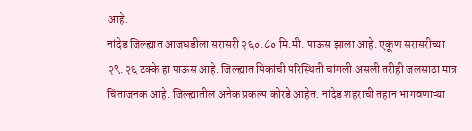आहे.
नांदेड जिल्ह्यात आजघडीला सरासरी २६०.८० मि.मी. पाऊस झाला आहे. एकूण सरासरीच्या २९.२६ टक्के हा पाऊस आहे. जिल्ह्यात पिकांची परिस्थिती चांगली असली तरीही जलसाठा मात्र चिंताजनक आहे. जिल्ह्यातील अनेक प्रकल्प कोरडे आहेत. नांदेड शहराची तहान भागवणाऱ्या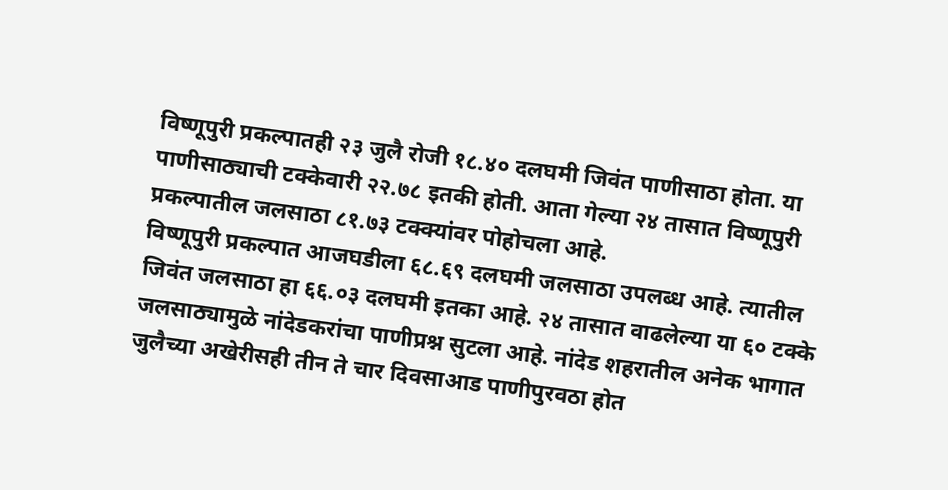विष्णूपुरी प्रकल्पातही २३ जुलै रोजी १८.४० दलघमी जिवंत पाणीसाठा होता. या पाणीसाठ्याची टक्केवारी २२.७८ इतकी होती. आता गेल्या २४ तासात विष्णूपुरी प्रकल्पातील जलसाठा ८१.७३ टक्क्यांवर पोहोचला आहे.
विष्णूपुरी प्रकल्पात आजघडीला ६८.६९ दलघमी जलसाठा उपलब्ध आहे. त्यातील जिवंत जलसाठा हा ६६.०३ दलघमी इतका आहे. २४ तासात वाढलेल्या या ६० टक्के जलसाठ्यामुळे नांदेडकरांचा पाणीप्रश्न सुटला आहे. नांदेड शहरातील अनेक भागात जुलैच्या अखेरीसही तीन ते चार दिवसाआड पाणीपुरवठा होत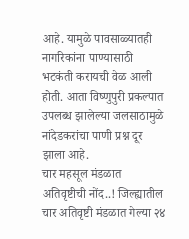आहे. यामुळे पावसाळ्यातही नागरिकांना पाण्यासाठी भटकंती करायची वेळ आली होती. आता विष्णुपुरी प्रकल्पात उपलब्ध झालेल्या जलसाठामुळे नांदेडकरांचा पाणी प्रश्न दूर झाला आहे.
चार महसूल मंडळात अतिवृष्टीची नोंद..! जिल्ह्यातील चार अतिवृष्टी मंडळात गेल्या २४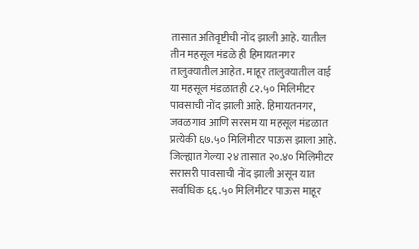तासात अतिवृष्टीची नोंद झाली आहे. यातील तीन महसूल मंडळे ही हिमायतनगर तालुक्यातील आहेत. माहूर तालुक्यातील वाई या महसूल मंडळातही ८२.५० मिलिमीटर पावसाची नोंद झाली आहे. हिमायतनगर, जवळगाव आणि सरसम या महसूल मंडळात प्रत्येकी ६७.५० मिलिमीटर पाऊस झाला आहे. जिल्ह्यात गेल्या २४ तासात २०.४० मिलिमीटर सरासरी पावसाची नोंद झाली असून यात सर्वाधिक ६६.५० मिलिमीटर पाऊस माहूर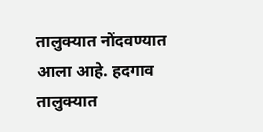तालुक्यात नोंदवण्यात आला आहे. हदगाव तालुक्यात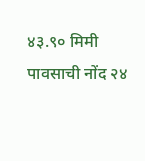४३.९० मिमी पावसाची नोंद २४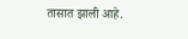तासात झाली आहे.